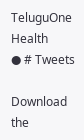TeluguOne Health
● # Tweets

Download the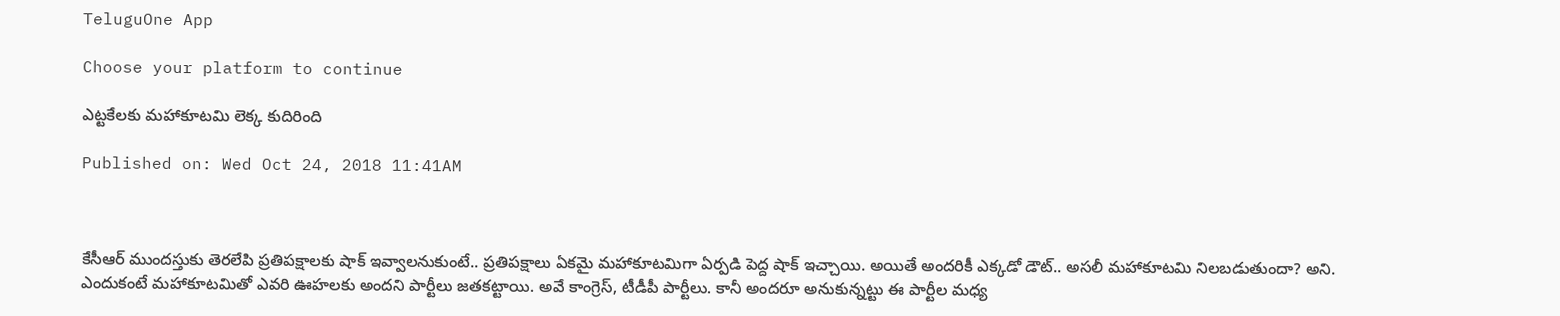TeluguOne App

Choose your platform to continue

ఎట్టకేలకు మహాకూటమి లెక్క కుదిరింది

Published on: Wed Oct 24, 2018 11:41AM



కేసీఆర్ ముందస్తుకు తెరలేపి ప్రతిపక్షాలకు షాక్ ఇవ్వాలనుకుంటే.. ప్రతిపక్షాలు ఏకమై మహాకూటమిగా ఏర్పడి పెద్ద షాక్ ఇచ్చాయి. అయితే అందరికీ ఎక్కడో డౌట్.. అసలీ మహాకూటమి నిలబడుతుందా? అని. ఎందుకంటే మహాకూటమితో ఎవరి ఊహలకు అందని పార్టీలు జతకట్టాయి. అవే కాంగ్రెస్, టీడీపీ పార్టీలు. కానీ అందరూ అనుకున్నట్టు ఈ పార్టీల మధ్య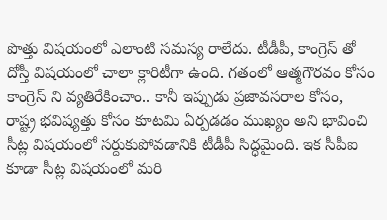పొత్తు విషయంలో ఎలాంటి సమస్య రాలేదు. టీడీపీ, కాంగ్రెస్ తో దోస్తీ విషయంలో చాలా క్లారిటీగా ఉంది. గతంలో ఆత్మగౌరవం కోసం కాంగ్రెస్ ని వ్యతిరేకించాం.. కానీ ఇప్పుడు ప్రజావసరాల కోసం, రాష్ట్ర భవిష్యత్తు కోసం కూటమి ఏర్పడడం ముఖ్యం అని భావించి సీట్ల విషయంలో సర్దుకుపోవడానికి టీడీపీ సిద్ధమైంది. ఇక సీపీఐ కూడా సీట్ల విషయంలో మరి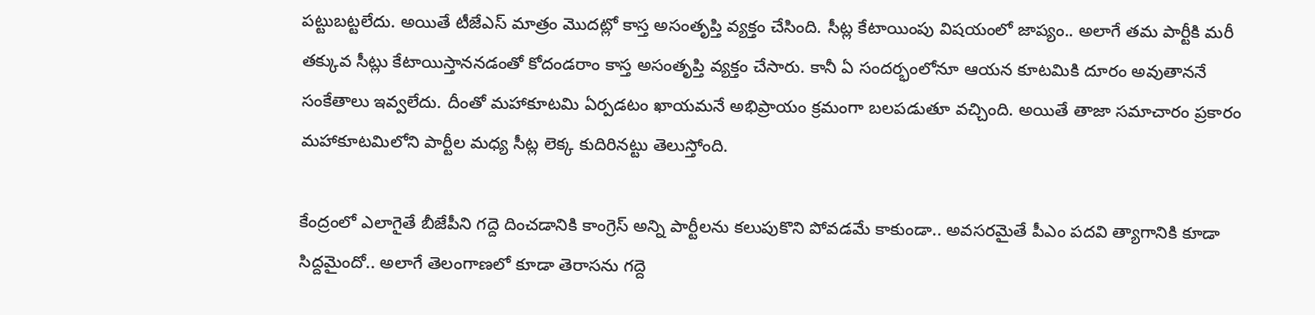పట్టుబట్టలేదు. అయితే టీజేఎస్‌ మాత్రం మొదట్లో కాస్త అసంతృప్తి వ్యక్తం చేసింది. సీట్ల కేటాయింపు విషయంలో జాప్యం.. అలాగే తమ పార్టీకి మరీ తక్కువ సీట్లు కేటాయిస్తాననడంతో కోదండరాం కాస్త అసంతృప్తి వ్యక్తం చేసారు. కానీ ఏ సందర్భంలోనూ ఆయన కూటమికి దూరం అవుతాననే సంకేతాలు ఇవ్వలేదు. దీంతో మహాకూటమి ఏర్పడటం ఖాయమనే అభిప్రాయం క్రమంగా బలపడుతూ వచ్చింది. అయితే తాజా సమాచారం ప్రకారం మహాకూటమిలోని పార్టీల మధ్య సీట్ల లెక్క కుదిరినట్టు తెలుస్తోంది.

కేంద్రంలో ఎలాగైతే బీజేపీని గద్దె దించడానికి కాంగ్రెస్ అన్ని పార్టీలను కలుపుకొని పోవడమే కాకుండా.. అవసరమైతే పీఎం పదవి త్యాగానికి కూడా సిద్దమైందో.. అలాగే తెలంగాణలో కూడా తెరాసను గద్దె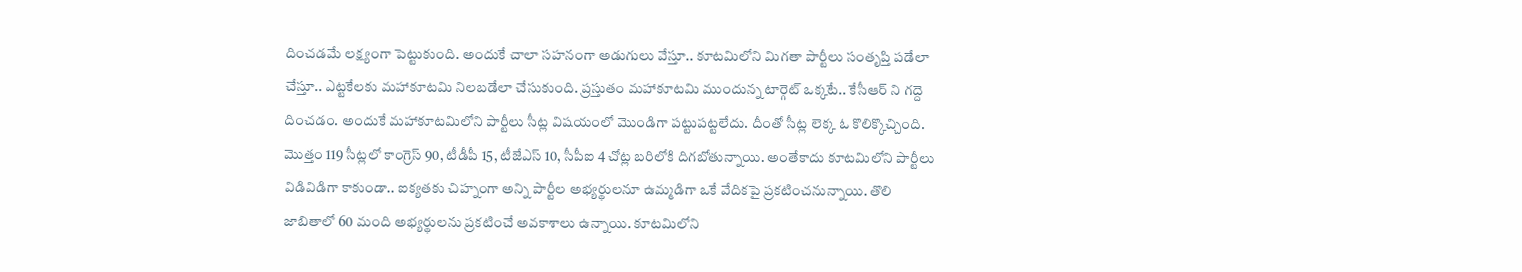దించడమే లక్ష్యంగా పెట్టుకుంది. అందుకే చాలా సహనంగా అడుగులు వేస్తూ.. కూటమిలోని మిగతా పార్టీలు సంతృప్తి పడేలా చేస్తూ.. ఎట్టకేలకు మహాకూటమి నిలబడేలా చేసుకుంది. ప్రస్తుతం మహాకూటమి ముందున్న టార్గెట్ ఒక్కటే.. కేసీఆర్ ని గద్దె దించడం. అందుకే మహాకూటమిలోని పార్టీలు సీట్ల విషయంలో మొండిగా పట్టుపట్టలేదు. దీంతో సీట్ల లెక్క ఓ కొలిక్కొచ్చింది. మొత్తం 119 సీట్లలో కాంగ్రెస్‌ 90, టీడీపీ 15, టీజేఎస్‌ 10, సీపీఐ 4 చోట్ల బరిలోకి దిగబోతున్నాయి. అంతేకాదు కూటమిలోని పార్టీలు విడివిడిగా కాకుండా.. ఐక్యతకు చిహ్నంగా అన్ని పార్టీల అభ్యర్థులనూ ఉమ్మడిగా ఒకే వేదికపై ప్రకటించనున్నాయి. తొలి జాబితాలో 60 మంది అభ్యర్థులను ప్రకటించే అవకాశాలు ఉన్నాయి. కూటమిలోని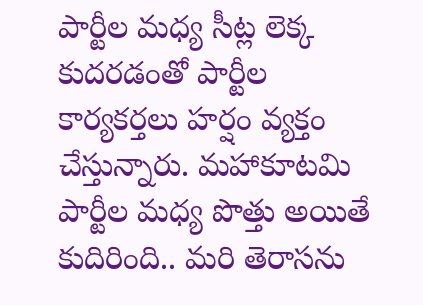పార్టీల మధ్య సీట్ల లెక్క కుదరడంతో పార్టీల కార్యకర్తలు హర్షం వ్యక్తం చేస్తున్నారు. మహాకూటమి పార్టీల మధ్య పొత్తు అయితే కుదిరింది.. మరి తెరాసను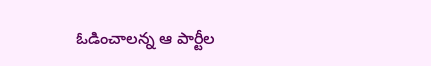ఓడించాలన్న ఆ పార్టీల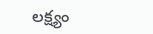లక్ష్యం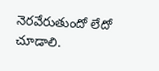నెరవేరుతుందో లేదో చూడాలి.